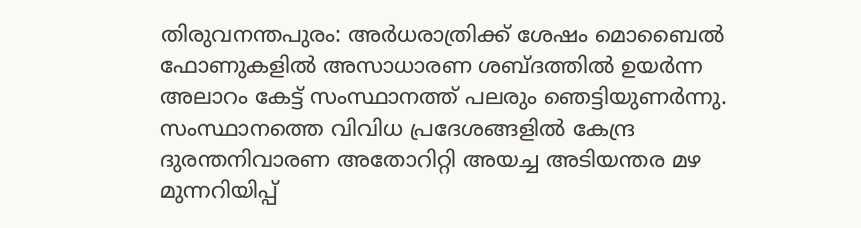തിരുവനന്തപുരം: അർധരാത്രിക്ക് ശേഷം മൊബൈൽ ഫോണുകളിൽ അസാധാരണ ശബ്ദത്തിൽ ഉയർന്ന അലാറം കേട്ട് സംസ്ഥാനത്ത് പലരും ഞെട്ടിയുണർന്നു. സംസ്ഥാനത്തെ വിവിധ പ്രദേശങ്ങളിൽ കേന്ദ്ര ദുരന്തനിവാരണ അതോറിറ്റി അയച്ച അടിയന്തര മഴ മുന്നറിയിപ്പ്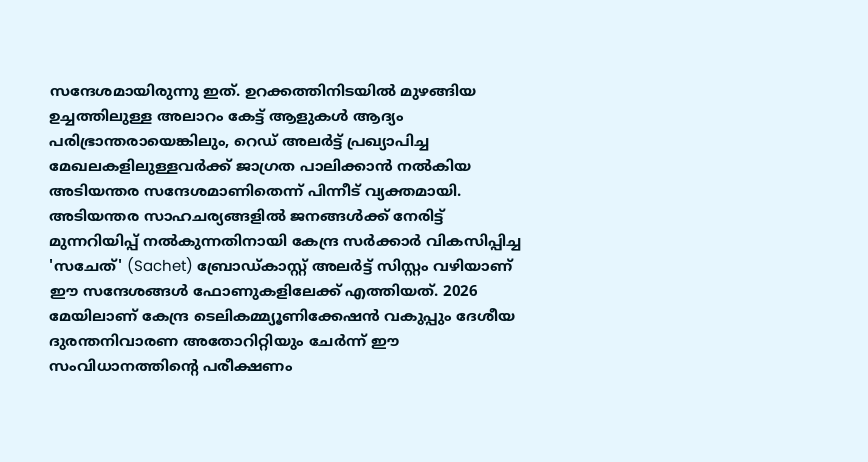സന്ദേശമായിരുന്നു ഇത്. ഉറക്കത്തിനിടയിൽ മുഴങ്ങിയ ഉച്ചത്തിലുള്ള അലാറം കേട്ട് ആളുകൾ ആദ്യം പരിഭ്രാന്തരായെങ്കിലും, റെഡ് അലർട്ട് പ്രഖ്യാപിച്ച മേഖലകളിലുള്ളവർക്ക് ജാഗ്രത പാലിക്കാൻ നൽകിയ അടിയന്തര സന്ദേശമാണിതെന്ന് പിന്നീട് വ്യക്തമായി.
അടിയന്തര സാഹചര്യങ്ങളിൽ ജനങ്ങൾക്ക് നേരിട്ട് മുന്നറിയിപ്പ് നൽകുന്നതിനായി കേന്ദ്ര സർക്കാർ വികസിപ്പിച്ച 'സചേത്' (Sachet) ബ്രോഡ്കാസ്റ്റ് അലർട്ട് സിസ്റ്റം വഴിയാണ് ഈ സന്ദേശങ്ങൾ ഫോണുകളിലേക്ക് എത്തിയത്. 2026 മേയിലാണ് കേന്ദ്ര ടെലികമ്മ്യൂണിക്കേഷൻ വകുപ്പും ദേശീയ ദുരന്തനിവാരണ അതോറിറ്റിയും ചേർന്ന് ഈ സംവിധാനത്തിന്റെ പരീക്ഷണം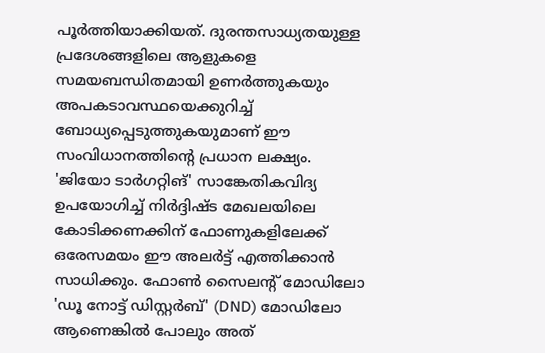പൂർത്തിയാക്കിയത്. ദുരന്തസാധ്യതയുള്ള പ്രദേശങ്ങളിലെ ആളുകളെ സമയബന്ധിതമായി ഉണർത്തുകയും അപകടാവസ്ഥയെക്കുറിച്ച് ബോധ്യപ്പെടുത്തുകയുമാണ് ഈ സംവിധാനത്തിന്റെ പ്രധാന ലക്ഷ്യം.
'ജിയോ ടാർഗറ്റിങ്' സാങ്കേതികവിദ്യ ഉപയോഗിച്ച് നിർദ്ദിഷ്ട മേഖലയിലെ കോടിക്കണക്കിന് ഫോണുകളിലേക്ക് ഒരേസമയം ഈ അലർട്ട് എത്തിക്കാൻ സാധിക്കും. ഫോൺ സൈലന്റ് മോഡിലോ 'ഡൂ നോട്ട് ഡിസ്റ്റർബ്' (DND) മോഡിലോ ആണെങ്കിൽ പോലും അത്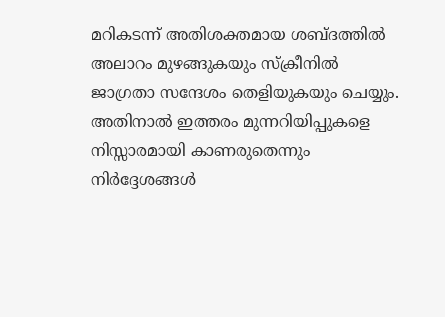മറികടന്ന് അതിശക്തമായ ശബ്ദത്തിൽ അലാറം മുഴങ്ങുകയും സ്ക്രീനിൽ ജാഗ്രതാ സന്ദേശം തെളിയുകയും ചെയ്യും. അതിനാൽ ഇത്തരം മുന്നറിയിപ്പുകളെ നിസ്സാരമായി കാണരുതെന്നും നിർദ്ദേശങ്ങൾ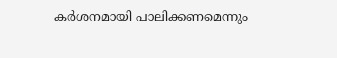കർശനമായി പാലിക്കണമെന്നും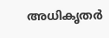അധികൃതർ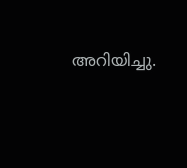അറിയിച്ചു.